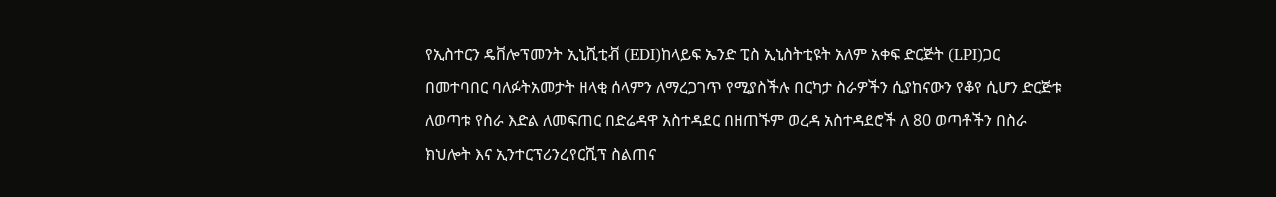የኢስተርን ዴቨሎፕመንት ኢኒሺቲቭ (EDI)ከላይፍ ኤንድ ፒስ ኢኒስትቲዩት አለም አቀፍ ድርጅት (LPI)ጋር በመተባበር ባለፉትአመታት ዘላቂ ሰላምን ለማረጋገጥ የሚያስችሉ በርካታ ስራዎችን ሲያከናውን የቆየ ሲሆን ድርጅቱ ለወጣቱ የስራ እድል ለመፍጠር በድሬዳዋ አስተዳደር በዘጠኙም ወረዳ አስተዳደሮች ለ 80 ወጣቶችን በስራ ክህሎት እና ኢንተርፕሪንረየርሺፕ ስልጠና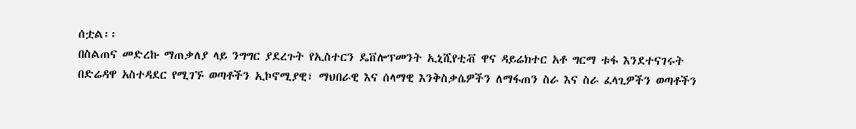ሰቷል፡፡
በስልጠና መድረኩ ማጠቃለያ ላይ ንግግር ያደረጉት የኢስተርን ዴቨሎፕመንት ኢኒሺየቲቭ ዋና ዳይሬክተር አቶ ግርማ ቱፋ እንደተናገሩት በድሬዳዋ አስተዳደር የሚገኙ ወጣቶችን ኢኮኖሚያዊ፣ ማህበራዊ እና ሰላማዊ እንቅስቃሴዎችን ለማፋጠን ስራ እና ስራ ፈላጊዎችን ወጣቶችን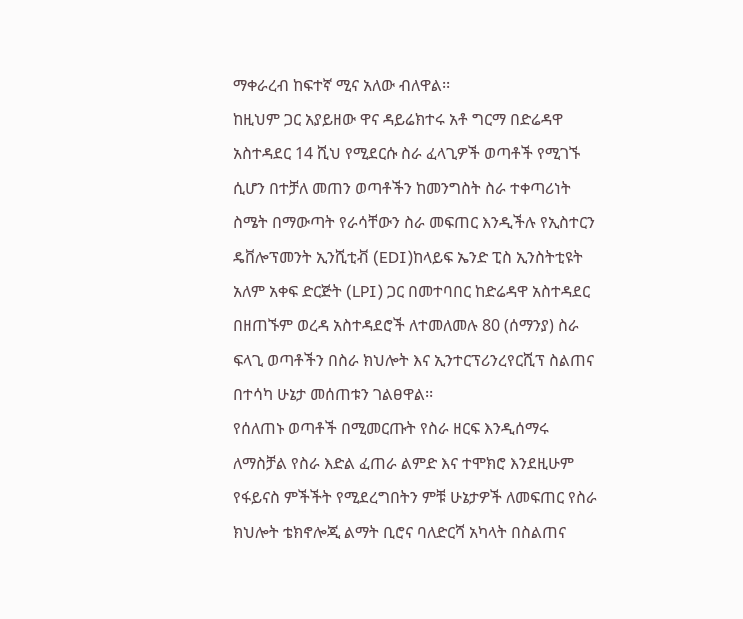ማቀራረብ ከፍተኛ ሚና አለው ብለዋል፡፡
ከዚህም ጋር አያይዘው ዋና ዳይሬክተሩ አቶ ግርማ በድሬዳዋ አስተዳደር 14 ሺህ የሚደርሱ ስራ ፈላጊዎች ወጣቶች የሚገኙ ሲሆን በተቻለ መጠን ወጣቶችን ከመንግስት ስራ ተቀጣሪነት ስሜት በማውጣት የራሳቸውን ስራ መፍጠር እንዲችሉ የኢስተርን ዴቨሎፕመንት ኢንሺቲቭ (EDI)ከላይፍ ኤንድ ፒስ ኢንስትቲዩት አለም አቀፍ ድርጅት (LPI) ጋር በመተባበር ከድሬዳዋ አስተዳደር በዘጠኙም ወረዳ አስተዳደሮች ለተመለመሉ 80 (ሰማንያ) ስራ ፍላጊ ወጣቶችን በስራ ክህሎት እና ኢንተርፕሪንረየርሺፕ ስልጠና በተሳካ ሁኔታ መሰጠቱን ገልፀዋል፡፡
የሰለጠኑ ወጣቶች በሚመርጡት የስራ ዘርፍ እንዲሰማሩ ለማስቻል የስራ እድል ፈጠራ ልምድ እና ተሞክሮ እንደዚሁም የፋይናስ ምችችት የሚደረግበትን ምቹ ሁኔታዎች ለመፍጠር የስራ ክህሎት ቴክኖሎጂ ልማት ቢሮና ባለድርሻ አካላት በስልጠና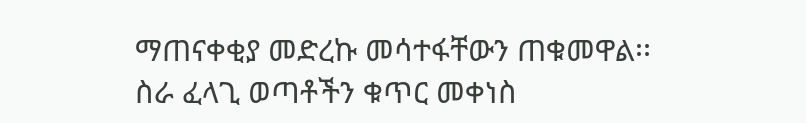ማጠናቀቂያ መድረኩ መሳተፋቸውን ጠቁመዋል፡፡
ስራ ፈላጊ ወጣቶችን ቁጥር መቀነስ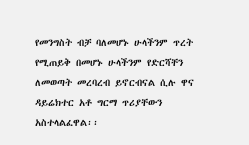የመንግስት ብቻ ባለመሆኑ ሁላችንም ጥረት የሚጠይቅ በመሆኑ ሁላችንም የድርሻቸን ለመወጣት መረባረብ ይኖርብናል ሲሉ ዋና ዳይሬክተር አቶ ግርማ ጥሪያቸውን አስተላልፈዋል፡፡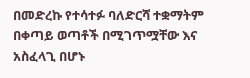በመድረኩ የተሳተፉ ባለድርሻ ተቋማትም በቀጣይ ወጣቶች በሚገጥሟቸው እና አስፈላጊ በሆኑ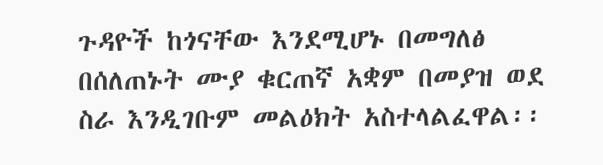ጉዳዮች ከጎናቸው እንደሚሆኑ በመግለፅ በሰለጠኑት ሙያ ቁርጠኛ አቋም በመያዝ ወደ ስራ እንዲገቡም መልዕክት አስተላልፈዋል፡፡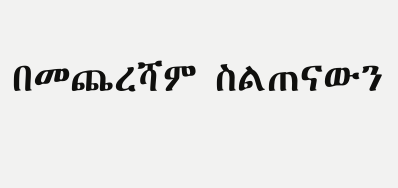በመጨረሻም ስልጠናውን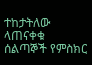ተከታትለው ላጠናቀቁ ሰልጣኞች የምስክር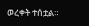ወረቀት ተሰቷል።